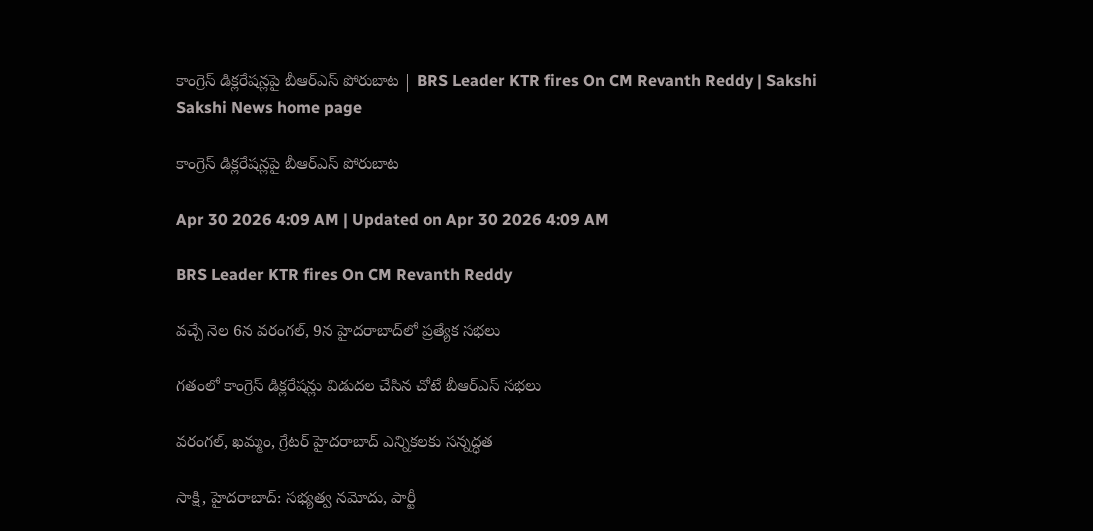కాంగ్రెస్‌ డిక్లరేషన్లపై బీఆర్‌ఎస్‌ పోరుబాట | BRS Leader KTR fires On CM Revanth Reddy | Sakshi
Sakshi News home page

కాంగ్రెస్‌ డిక్లరేషన్లపై బీఆర్‌ఎస్‌ పోరుబాట

Apr 30 2026 4:09 AM | Updated on Apr 30 2026 4:09 AM

BRS Leader KTR fires On CM Revanth Reddy

వచ్చే నెల 6న వరంగల్, 9న హైదరాబాద్‌లో ప్రత్యేక సభలు

గతంలో కాంగ్రెస్‌ డిక్లరేషన్లు విడుదల చేసిన చోటే బీఆర్‌ఎస్‌ సభలు

వరంగల్, ఖమ్మం, గ్రేటర్‌ హైదరాబాద్‌ ఎన్నికలకు సన్నద్ధత

సాక్షి, హైదరాబాద్‌: సభ్యత్వ నమోదు, పార్టీ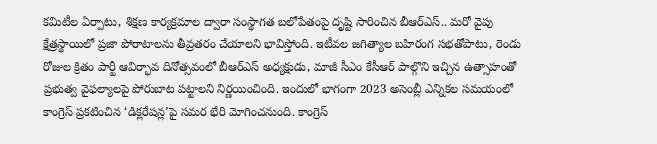కమిటీల ఏర్పాటు, శిక్షణ కార్యక్రమాల ద్వారా సంస్థాగత బలోపేతంపై దృష్టి సారించిన బీఆర్‌ఎస్‌.. మరో వైపు క్షేత్రస్థాయిలో ప్రజా పోరాటాలను తీవ్రతరం చేయాలని భావిస్తోంది. ఇటీవల జగిత్యాల బహిరంగ సభతోపాటు, రెండు రోజుల క్రితం పార్టీ ఆవిర్భావ దినోత్సవంలో బీఆర్‌ఎస్‌ అధ్యక్షుడు, మాజీ సీఎం కేసీఆర్‌ పాల్గొని ఇచ్చిన ఉత్సాహంతో ప్రభుత్వ వైఫల్యాలపై పోరుబాట పట్టాలని నిర్ణయించింది. ఇందులో భాగంగా 2023 అసెంబ్లీ ఎన్నికల సమయంలో కాంగ్రెస్‌ ప్రకటించిన ‘డిక్లరేషన్ల’పై సమర భేరి మోగించనుంది. కాంగ్రెస్‌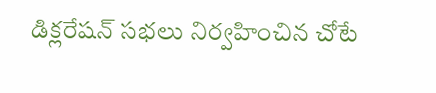డిక్లరేషన్‌ సభలు నిర్వహించిన చోటే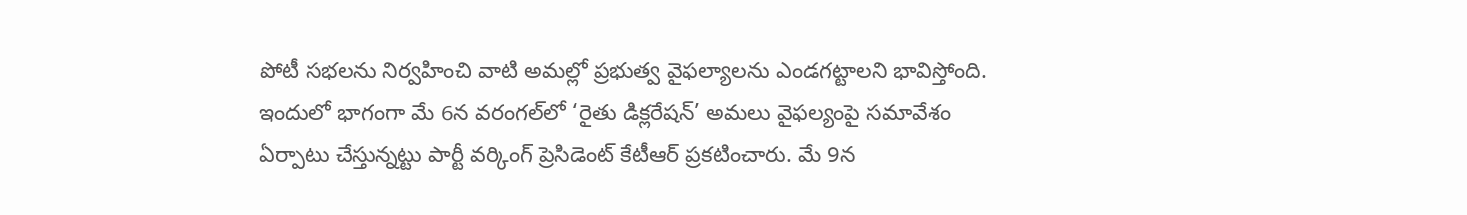పోటీ సభలను నిర్వహించి వాటి అమల్లో ప్రభుత్వ వైఫల్యాలను ఎండగట్టాలని భావిస్తోంది. ఇందులో భాగంగా మే 6న వరంగల్‌లో ‘రైతు డిక్లరేషన్‌’ అమలు వైఫల్యంపై సమావేశం ఏర్పాటు చేస్తున్నట్టు పార్టీ వర్కింగ్‌ ప్రెసిడెంట్‌ కేటీఆర్‌ ప్రకటించారు. మే 9న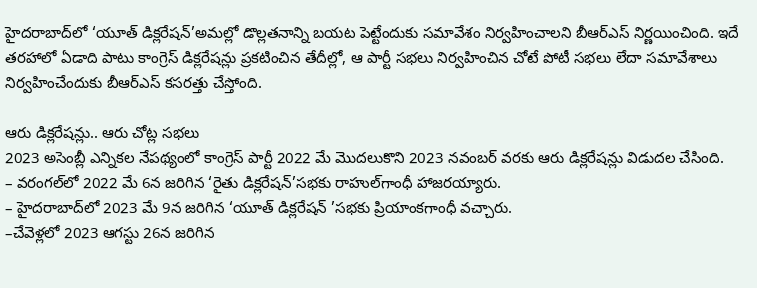హైదరాబాద్‌లో ‘యూత్‌ డిక్లరేషన్‌’అమల్లో డొల్లతనాన్ని బయట పెట్టేందుకు సమావేశం నిర్వహించాలని బీఆర్‌ఎస్‌ నిర్ణయించింది. ఇదే తరహాలో ఏడాది పాటు కాంగ్రెస్‌ డిక్లరేషన్లు ప్రకటించిన తేదీల్లో, ఆ పార్టీ సభలు నిర్వహించిన చోటే పోటీ సభలు లేదా సమావేశాలు నిర్వహించేందుకు బీఆర్‌ఎస్‌ కసరత్తు చేస్తోంది.

ఆరు డిక్లరేషన్లు.. ఆరు చోట్ల సభలు
2023 అసెంబ్లీ ఎన్నికల నేపథ్యంలో కాంగ్రెస్‌ పార్టీ 2022 మే మొదలుకొని 2023 నవంబర్‌ వరకు ఆరు డిక్లరేషన్లు విడుదల చేసింది.
– వరంగల్‌లో 2022 మే 6న జరిగిన ‘రైతు డిక్లరేషన్‌’సభకు రాహుల్‌గాంధీ హాజరయ్యారు.
– హైదరాబాద్‌లో 2023 మే 9న జరిగిన ‘యూత్‌ డిక్లరేషన్‌ ’సభకు ప్రియాంకగాంధీ వచ్చారు.
–చేవెళ్లలో 2023 ఆగస్టు 26న జరిగిన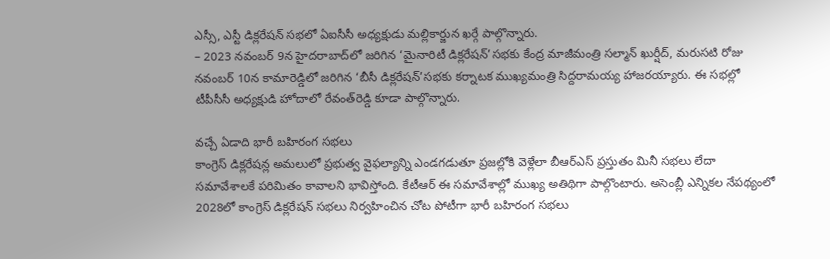ఎస్సీ, ఎస్టీ డిక్లరేషన్‌ సభలో ఏఐసీసీ అధ్యక్షుడు మల్లికార్జున ఖర్గే పాల్గొన్నారు.
– 2023 నవంబర్‌ 9న హైదరాబాద్‌లో జరిగిన ‘మైనారిటీ డిక్లరేషన్‌’సభకు కేంద్ర మాజీమంత్రి సల్మాన్‌ ఖుర్షీద్, మరుసటి రోజు నవంబర్‌ 10న కామారెడ్డిలో జరిగిన ‘బీసీ డిక్లరేషన్‌’సభకు కర్నాటక ముఖ్యమంత్రి సిద్దరామయ్య హాజరయ్యారు. ఈ సభల్లో టీపీసీసీ అధ్యక్షుడి హోదాలో రేవంత్‌రెడ్డి కూడా పాల్గొన్నారు.

వచ్చే ఏడాది భారీ బహిరంగ సభలు
కాంగ్రెస్‌ డిక్లరేషన్ల అమలులో ప్రభుత్వ వైఫల్యాన్ని ఎండగడుతూ ప్రజల్లోకి వెళ్లేలా బీఆర్‌ఎస్‌ ప్రస్తుతం మినీ సభలు లేదా సమావేశాలకే పరిమితం కావాలని భావిస్తోంది. కేటీఆర్‌ ఈ సమావేశాల్లో ముఖ్య అతిథిగా పాల్గొంటారు. అసెంబ్లీ ఎన్నికల నేపథ్యంలో 2028లో కాంగ్రెస్‌ డిక్లరేషన్‌ సభలు నిర్వహించిన చోట పోటీగా భారీ బహిరంగ సభలు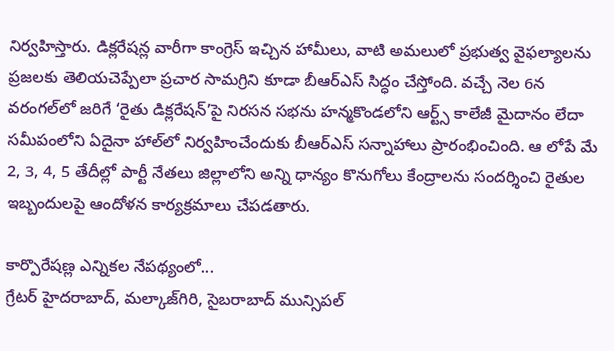నిర్వహిస్తారు. డిక్లరేషన్ల వారీగా కాంగ్రెస్‌ ఇచ్చిన హామీలు, వాటి అమలులో ప్రభుత్వ వైఫల్యాలను ప్రజలకు తెలియచెప్పేలా ప్రచార సామగ్రిని కూడా బీఆర్‌ఎస్‌ సిద్ధం చేస్తోంది. వచ్చే నెల 6న వరంగల్‌లో జరిగే ‘రైతు డిక్లరేషన్‌’పై నిరసన సభను హన్మకొండలోని ఆర్ట్స్‌ కాలేజీ మైదానం లేదా సమీపంలోని ఏదైనా హాల్‌లో నిర్వహించేందుకు బీఆర్‌ఎస్‌ సన్నాహాలు ప్రారంభించింది. ఆ లోపే మే 2, 3, 4, 5 తేదీల్లో పార్టీ నేతలు జిల్లాలోని అన్ని ధాన్యం కొనుగోలు కేంద్రాలను సందర్శించి రైతుల ఇబ్బందులపై ఆందోళన కార్యక్రమాలు చేపడతారు.

కార్పొరేషణ్ల ఎన్నికల నేపథ్యంలో...
గ్రేటర్‌ హైదరాబాద్, మల్కాజ్‌గిరి, సైబరాబాద్‌ మున్సిపల్‌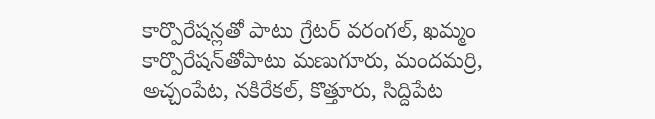కార్పొరేషన్లతో పాటు గ్రేటర్‌ వరంగల్, ఖమ్మం కార్పొరేషన్‌తోపాటు మణుగూరు, మందమర్రి, అచ్చంపేట, నకిరేకల్, కొత్తూరు, సిద్దిపేట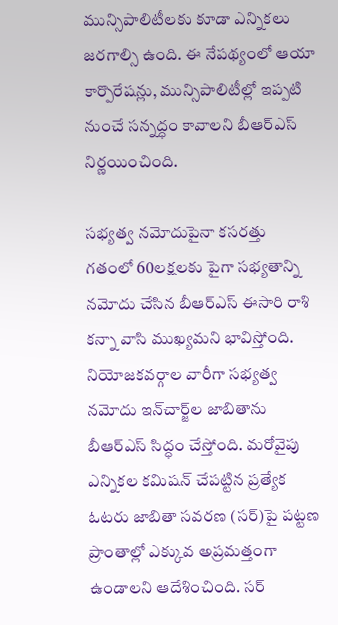మున్సిపాలిటీలకు కూడా ఎన్నికలు జరగాల్సి ఉంది. ఈ నేపథ్యంలో ఆయా కార్పొరేషన్లు, మున్సిపాలిటీల్లో ఇప్పటి నుంచే సన్నద్ధం కావాలని బీఆర్‌ఎస్‌ నిర్ణయించింది.

సభ్యత్వ నమోదుపైనా కసరత్తు
గతంలో 60లక్షలకు పైగా సభ్యతాన్ని నమోదు చేసిన బీఆర్‌ఎస్‌ ఈసారి రాశి కన్నా వాసి ముఖ్యమని భావిస్తోంది. నియోజకవర్గాల వారీగా సభ్యత్వ నమోదు ఇన్‌చార్జ్‌ల జాబితాను బీఆర్‌ఎస్‌ సిద్ధం చేస్తోంది. మరోవైపు ఎన్నికల కమిషన్‌ చేపట్టిన ప్రత్యేక ఓటరు జాబితా సవరణ (సర్‌)పై పట్టణ ప్రాంతాల్లో ఎక్కువ అప్రమత్తంగా ఉండాలని ఆదేశించింది. సర్‌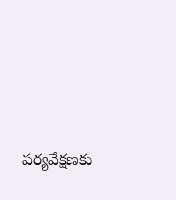పర్యవేక్షణకు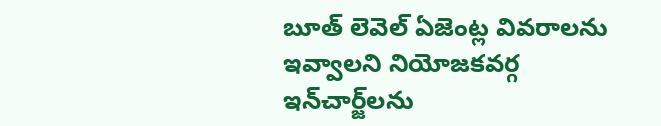బూత్‌ లెవెల్‌ ఏజెంట్ల వివరాలను ఇవ్వాలని నియోజకవర్గ ఇన్‌చార్జ్‌లను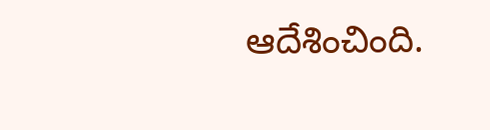ఆదేశించింది.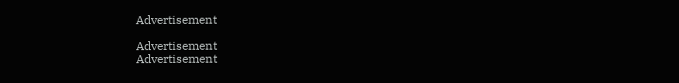Advertisement

Advertisement
Advertisement